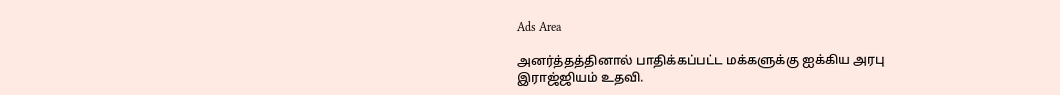Ads Area

அனர்த்தத்தினால் பாதிக்கப்பட்ட மக்களுக்கு ஐக்கிய அரபு இராஜ்ஜியம் உதவி.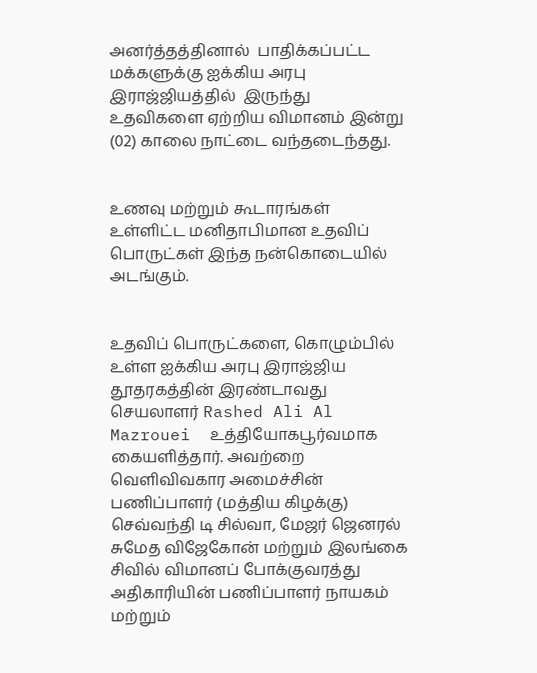அனர்த்தத்தினால்  பாதிக்கப்பட்ட மக்களுக்கு ஐக்கிய அரபு இராஜ்ஜியத்தில்  இருந்து உதவிகளை ஏற்றிய விமானம் இன்று (02) காலை நாட்டை வந்தடைந்தது.


உணவு மற்றும் கூடாரங்கள் உள்ளிட்ட மனிதாபிமான உதவிப் பொருட்கள் இந்த நன்கொடையில் அடங்கும்.


உதவிப் பொருட்களை, கொழும்பில் உள்ள ஐக்கிய அரபு இராஜ்ஜிய தூதரகத்தின் இரண்டாவது செயலாளர் Rashed Ali Al Mazrouei  உத்தியோகபூர்வமாக கையளித்தார். அவற்றை வெளிவிவகார அமைச்சின் பணிப்பாளர் (மத்திய கிழக்கு) செவ்வந்தி டி சில்வா, மேஜர் ஜெனரல் சுமேத விஜேகோன் மற்றும் இலங்கை சிவில் விமானப் போக்குவரத்து அதிகாரியின் பணிப்பாளர் நாயகம் மற்றும்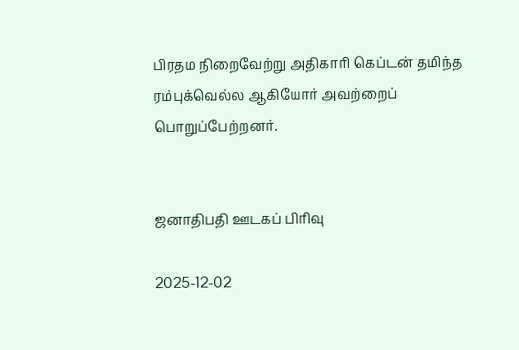பிரதம நிறைவேற்று அதிகாரி கெப்டன் தமிந்த ரம்புக்வெல்ல ஆகியோர் அவற்றைப் பொறுப்பேற்றனர்.


ஜனாதிபதி ஊடகப் பிரிவு

2025-12-02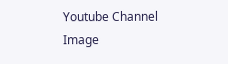Youtube Channel Image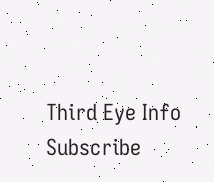Third Eye Info Subscribe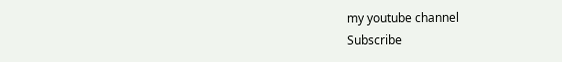my youtube channel
Subscribe